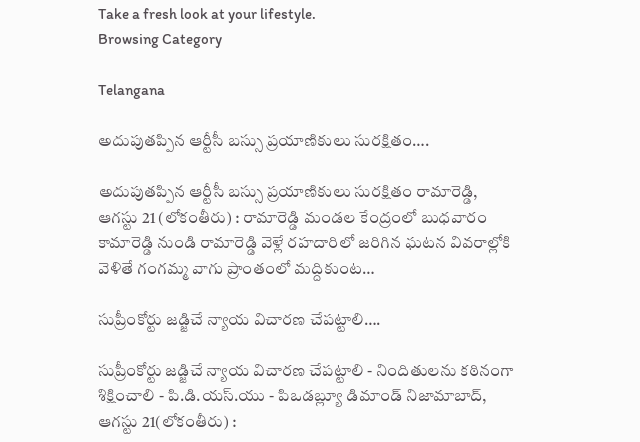Take a fresh look at your lifestyle.
Browsing Category

Telangana

అదుపుతప్పిన ఆర్టీసీ బస్సు ప్రయాణికులు సురక్షితం….

అదుపుతప్పిన ఆర్టీసీ బస్సు ప్రయాణికులు సురక్షితం రామారెడ్డి, ఆగస్టు 21 (లోకంతీరు) : రామారెడ్డి మండల కేంద్రంలో బుధవారం కామారెడ్డి నుండి రామారెడ్డి వెళ్లే రహదారిలో జరిగిన ఘటన వివరాల్లోకి వెళితే గంగమ్మ వాగు ప్రాంతంలో మద్దికుంట…

సుప్రీంకోర్టు జడ్జిచే న్యాయ విచారణ చేపట్టాలి….

సుప్రీంకోర్టు జడ్జిచే న్యాయ విచారణ చేపట్టాలి - నిందితులను కఠినంగా శిక్షించాలి - పి.డి.యస్.యు - పిఒడబ్ల్యూ డిమాండ్ నిజామాబాద్, ఆగస్టు 21(లోకంతీరు) :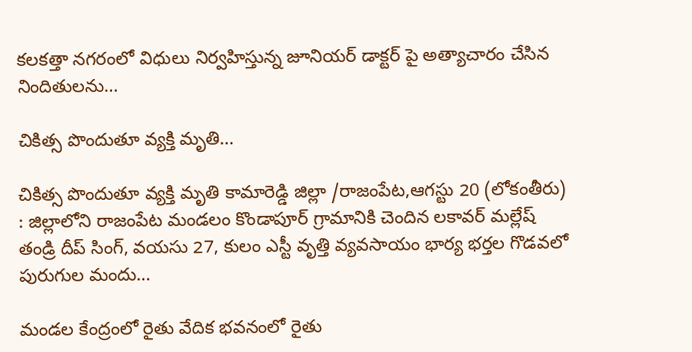కలకత్తా నగరంలో విధులు నిర్వహిస్తున్న జూనియర్ డాక్టర్ పై అత్యాచారం చేసిన నిందితులను…

చికిత్స పొందుతూ వ్యక్తి మృతి…

చికిత్స పొందుతూ వ్యక్తి మృతి కామారెడ్డి జిల్లా /రాజంపేట,ఆగస్టు 20 (లోకంతీరు) : జిల్లాలోని రాజంపేట మండలం కొండాపూర్ గ్రామానికి చెందిన లకావర్ మల్లేష్ తండ్రి దీప్ సింగ్, వయసు 27, కులం ఎస్టీ వృత్తి వ్యవసాయం భార్య భర్తల గొడవలో పురుగుల మందు…

మండల కేంద్రంలో రైతు వేదిక భవనంలో రైతు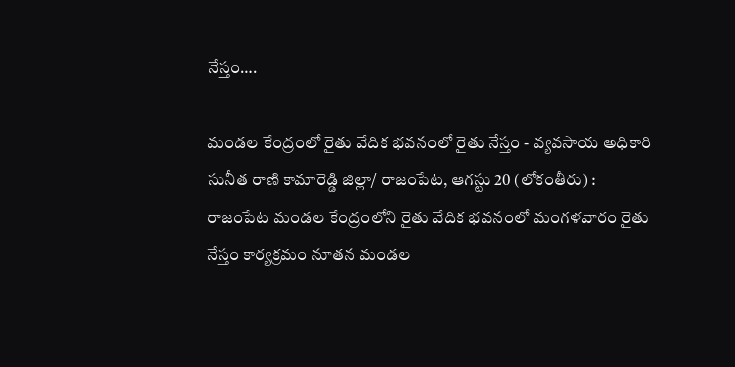నేస్తం….

మండల కేంద్రంలో రైతు వేదిక భవనంలో రైతు నేస్తం - వ్యవసాయ అధికారి సునీత రాణి కామారెడ్డి జిల్లా/ రాజంపేట, ఆగస్టు 20 (లోకంతీరు) : రాజంపేట మండల కేంద్రంలోని రైతు వేదిక భవనంలో మంగళవారం రైతు నేస్తం కార్యక్రమం నూతన మండల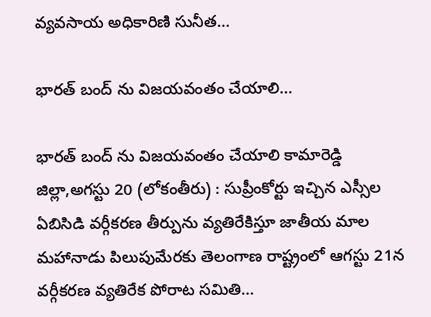వ్యవసాయ అధికారిణి సునీత…

భారత్ బంద్ ను విజయవంతం చేయాలి…

భారత్ బంద్ ను విజయవంతం చేయాలి కామారెడ్డి జిల్లా,అగస్టు 20 (లోకంతీరు) : సుప్రీంకోర్టు ఇచ్చిన ఎస్సీల ఏబిసిడి వర్గీకరణ తీర్పును వ్యతిరేకిస్తూ జాతీయ మాల మహానాడు పిలుపుమేరకు తెలంగాణ రాష్ట్రంలో ఆగస్టు 21న వర్గీకరణ వ్యతిరేక పోరాట సమితి…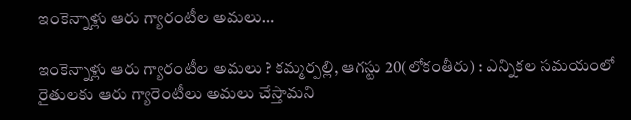ఇంకెన్నాళ్లు ఆరు గ్యారంటీల అమలు…

ఇంకెన్నాళ్లు ఆరు గ్యారంటీల అమలు ? కమ్మర్పల్లి, ఆగస్టు 20(లోకంతీరు) : ఎన్నికల సమయంలో రైతులకు ఆరు గ్యారెంటీలు అమలు చేస్తామని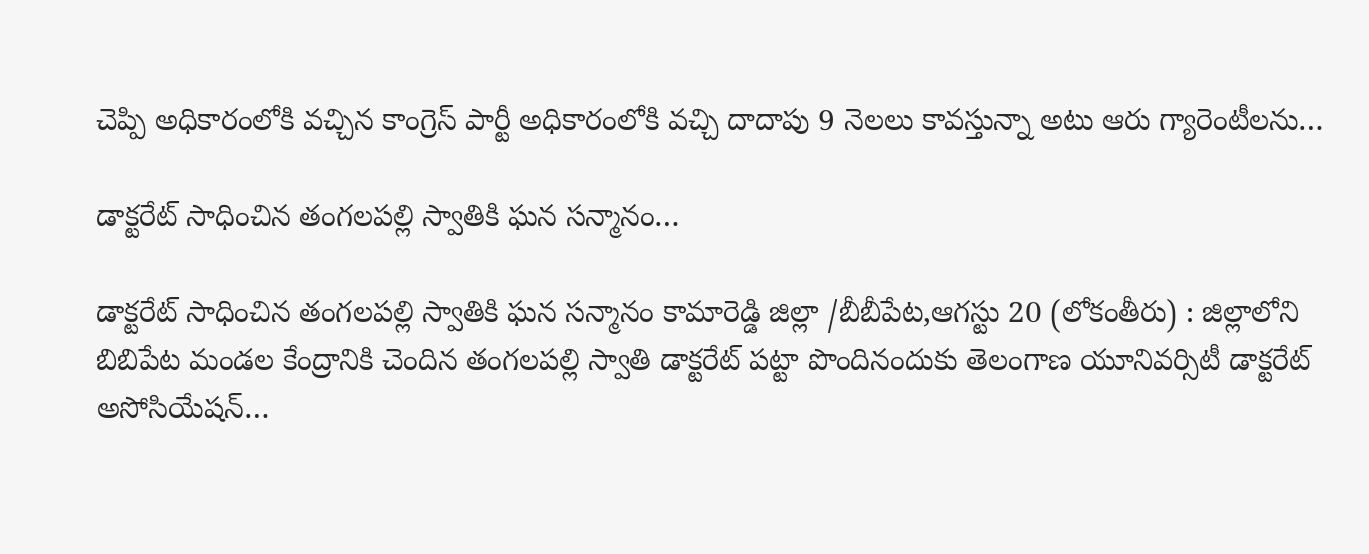చెప్పి అధికారంలోకి వచ్చిన కాంగ్రెస్ పార్టీ అధికారంలోకి వచ్చి దాదాపు 9 నెలలు కావస్తున్నా అటు ఆరు గ్యారెంటీలను…

డాక్టరేట్ సాధించిన తంగలపల్లి స్వాతికి ఘన సన్మానం…

డాక్టరేట్ సాధించిన తంగలపల్లి స్వాతికి ఘన సన్మానం కామారెడ్డి జిల్లా /బీబీపేట,ఆగస్టు 20 (లోకంతీరు) : జిల్లాలోని బిబిపేట మండల కేంద్రానికి చెందిన తంగలపల్లి స్వాతి డాక్టరేట్ పట్టా పొందినందుకు తెలంగాణ యూనివర్సిటీ డాక్టరేట్ అసోసియేషన్…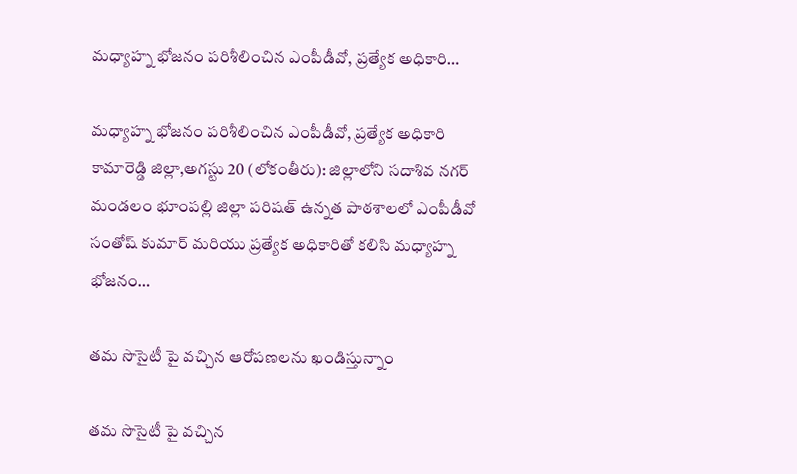మధ్యాహ్న భోజనం పరిశీలించిన ఎంపీడీవో, ప్రత్యేక అధికారి…

మధ్యాహ్న భోజనం పరిశీలించిన ఎంపీడీవో, ప్రత్యేక అధికారి కామారెడ్డి జిల్లా,అగస్టు 20 (లోకంతీరు): జిల్లాలోని సదాశివ నగర్ మండలం భూంపల్లి జిల్లా పరిషత్ ఉన్నత పాఠశాలలో ఎంపీడీవో సంతోష్ కుమార్ మరియు ప్రత్యేక అధికారితో కలిసి మధ్యాహ్న భోజనం…

తమ సొసైటీ పై వచ్చిన ఆరోపణలను ఖండిస్తున్నాం

తమ సొసైటీ పై వచ్చిన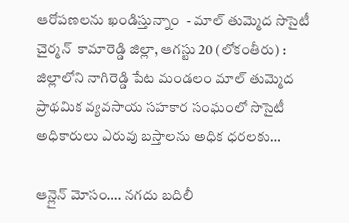ఆరోపణలను ఖండిస్తున్నాం  - మాల్ తుమ్మెద సొసైటీ చైర్మన్  కామారెడ్డి జిల్లా, ఆగస్టు 20 (లోకంతీరు) : జిల్లాలోని నాగిరెడ్డి పేట మండలం మాల్ తుమ్మెద ప్రాథమిక వ్యవసాయ సహకార సంఘంలో సొసైటీ అధికారులు ఎరువు బస్తాలను అధిక ధరలకు…

ఆన్లైన్ మోసం…. నగదు బదిలీ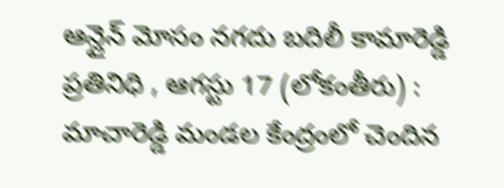ఆన్లైన్ మోసం నగదు బదిలీ కామారెడ్డి ప్రతినిధి , ఆగస్టు 17 (లోకంతీరు) : మాచారెడ్డి మండల కేంద్రంలో చెందిన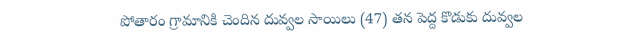పోతారం గ్రామానికి చెందిన దువ్వల సాయిలు (47) తన పెద్ద కొడుకు దువ్వల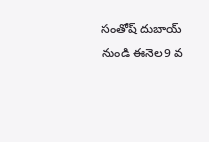సంతోష్ దుబాయ్ నుండి ఈనెల9 వ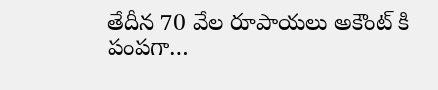తేదీన 70 వేల రూపాయలు అకౌంట్ కి పంపగా…